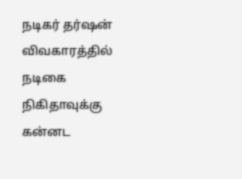நடிகர் தர்ஷன் விவகாரத்தில் நடிகை நிகிதாவுக்கு கன்னட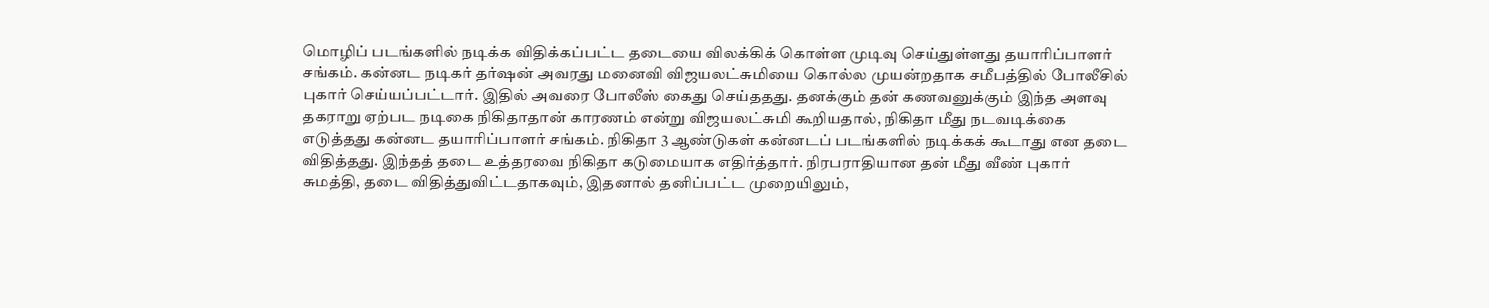மொழிப் படங்களில் நடிக்க விதிக்கப்பட்ட தடையை விலக்கிக் கொள்ள முடிவு செய்துள்ளது தயாரிப்பாளர் சங்கம். கன்னட நடிகர் தர்ஷன் அவரது மனைவி விஜயலட்சுமியை கொல்ல முயன்றதாக சமீபத்தில் போலீசில் புகார் செய்யப்பட்டார். இதில் அவரை போலீஸ் கைது செய்ததது. தனக்கும் தன் கணவனுக்கும் இந்த அளவு தகராறு ஏற்பட நடிகை நிகிதாதான் காரணம் என்று விஜயலட்சுமி கூறியதால், நிகிதா மீது நடவடிக்கை எடுத்தது கன்னட தயாரிப்பாளர் சங்கம். நிகிதா 3 ஆண்டுகள் கன்னடப் படங்களில் நடிக்கக் கூடாது என தடை விதித்தது. இந்தத் தடை உத்தரவை நிகிதா கடுமையாக எதிர்த்தார். நிரபராதியான தன் மீது வீண் புகார் சுமத்தி, தடை விதித்துவிட்டதாகவும், இதனால் தனிப்பட்ட முறையிலும்,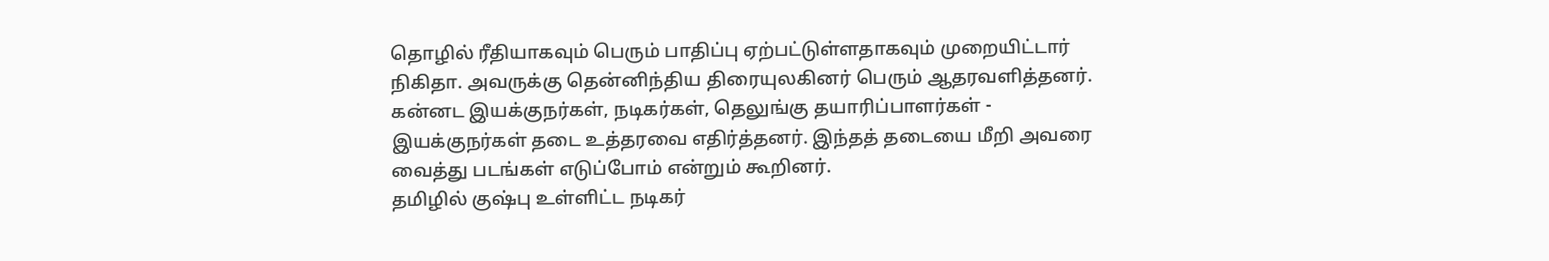தொழில் ரீதியாகவும் பெரும் பாதிப்பு ஏற்பட்டுள்ளதாகவும் முறையிட்டார் நிகிதா. அவருக்கு தென்னிந்திய திரையுலகினர் பெரும் ஆதரவளித்தனர். கன்னட இயக்குநர்கள், நடிகர்கள், தெலுங்கு தயாரிப்பாளர்கள் - இயக்குநர்கள் தடை உத்தரவை எதிர்த்தனர். இந்தத் தடையை மீறி அவரை வைத்து படங்கள் எடுப்போம் என்றும் கூறினர்.
தமிழில் குஷ்பு உள்ளிட்ட நடிகர்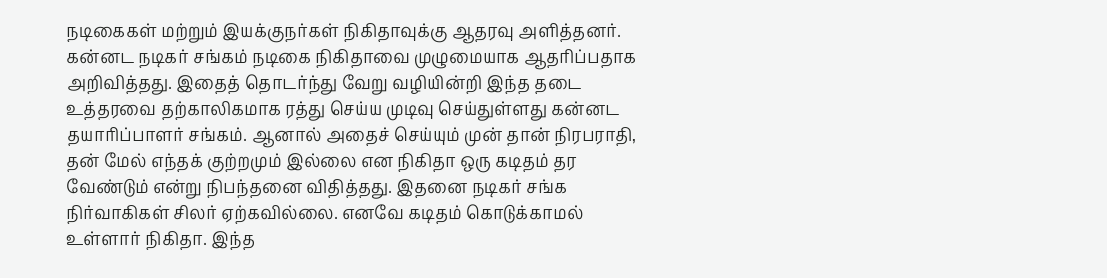நடிகைகள் மற்றும் இயக்குநர்கள் நிகிதாவுக்கு ஆதரவு அளித்தனர். கன்னட நடிகர் சங்கம் நடிகை நிகிதாவை முழுமையாக ஆதரிப்பதாக அறிவித்தது. இதைத் தொடர்ந்து வேறு வழியின்றி இந்த தடை உத்தரவை தற்காலிகமாக ரத்து செய்ய முடிவு செய்துள்ளது கன்னட தயாரிப்பாளர் சங்கம். ஆனால் அதைச் செய்யும் முன் தான் நிரபராதி, தன் மேல் எந்தக் குற்றமும் இல்லை என நிகிதா ஒரு கடிதம் தர வேண்டும் என்று நிபந்தனை விதித்தது. இதனை நடிகர் சங்க நிர்வாகிகள் சிலர் ஏற்கவில்லை. எனவே கடிதம் கொடுக்காமல் உள்ளார் நிகிதா. இந்த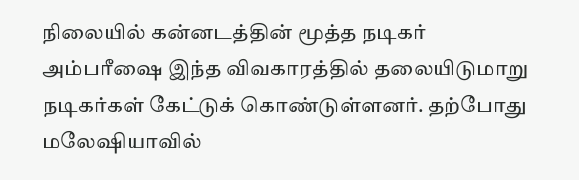நிலையில் கன்னடத்தின் மூத்த நடிகர் அம்பரீஷை இந்த விவகாரத்தில் தலையிடுமாறு நடிகர்கள் கேட்டுக் கொண்டுள்ளனர். தற்போது மலேஷியாவில்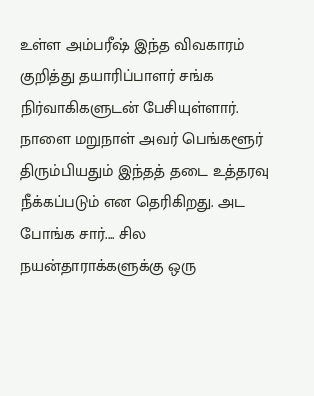உள்ள அம்பரீஷ் இந்த விவகாரம் குறித்து தயாரிப்பாளர் சங்க நிர்வாகிகளுடன் பேசியுள்ளார். நாளை மறுநாள் அவர் பெங்களூர் திரும்பியதும் இந்தத் தடை உத்தரவு நீக்கப்படும் என தெரிகிறது. அட போங்க சார்.... சில நயன்தாராக்களுக்கு ஒரு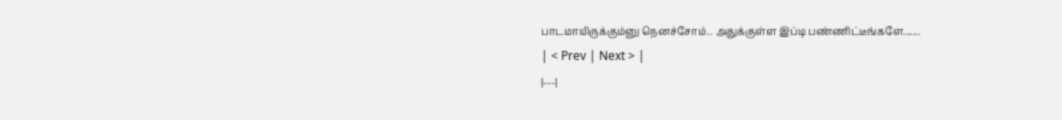பாடமாயிருக்கும்னு நெனச்சோம்.. அதுக்குள்ள இப்டி பண்ணிட்டீங்களே.......
| < Prev | Next > |
|---|